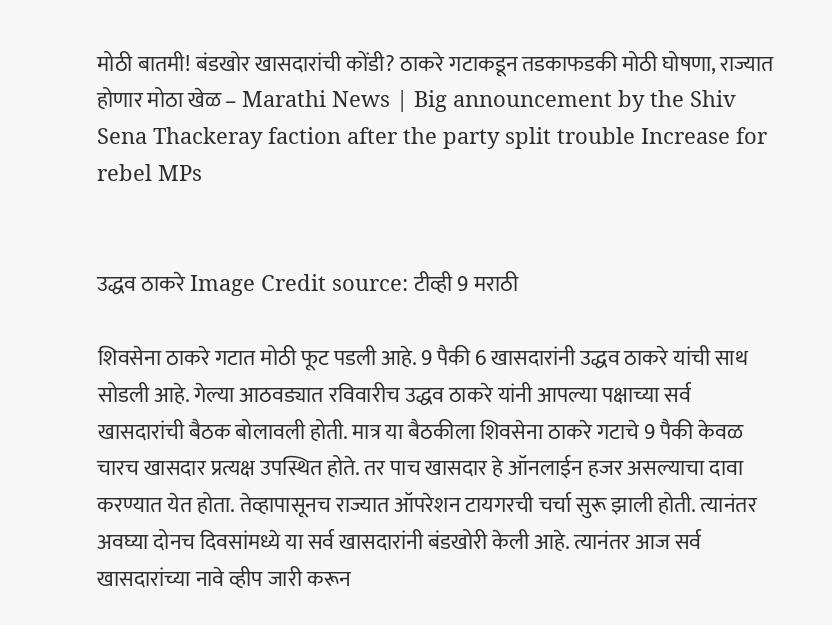मोठी बातमी! बंडखोर खासदारांची कोंडी? ठाकरे गटाकडून तडकाफडकी मोठी घोषणा, राज्यात होणार मोठा खेळ – Marathi News | Big announcement by the Shiv Sena Thackeray faction after the party split trouble Increase for rebel MPs


उद्धव ठाकरे Image Credit source: टीव्ही 9 मराठी

शिवसेना ठाकरे गटात मोठी फूट पडली आहे. 9 पैकी 6 खासदारांनी उद्धव ठाकरे यांची साथ सोडली आहे. गेल्या आठवड्यात रविवारीच उद्धव ठाकरे यांनी आपल्या पक्षाच्या सर्व खासदारांची बैठक बोलावली होती. मात्र या बैठकीला शिवसेना ठाकरे गटाचे 9 पैकी केवळ चारच खासदार प्रत्यक्ष उपस्थित होते. तर पाच खासदार हे ऑनलाईन हजर असल्याचा दावा करण्यात येत होता. तेव्हापासूनच राज्यात ऑपरेशन टायगरची चर्चा सुरू झाली होती. त्यानंतर अवघ्या दोनच दिवसांमध्ये या सर्व खासदारांनी बंडखोरी केली आहे. त्यानंतर आज सर्व खासदारांच्या नावे व्हीप जारी करून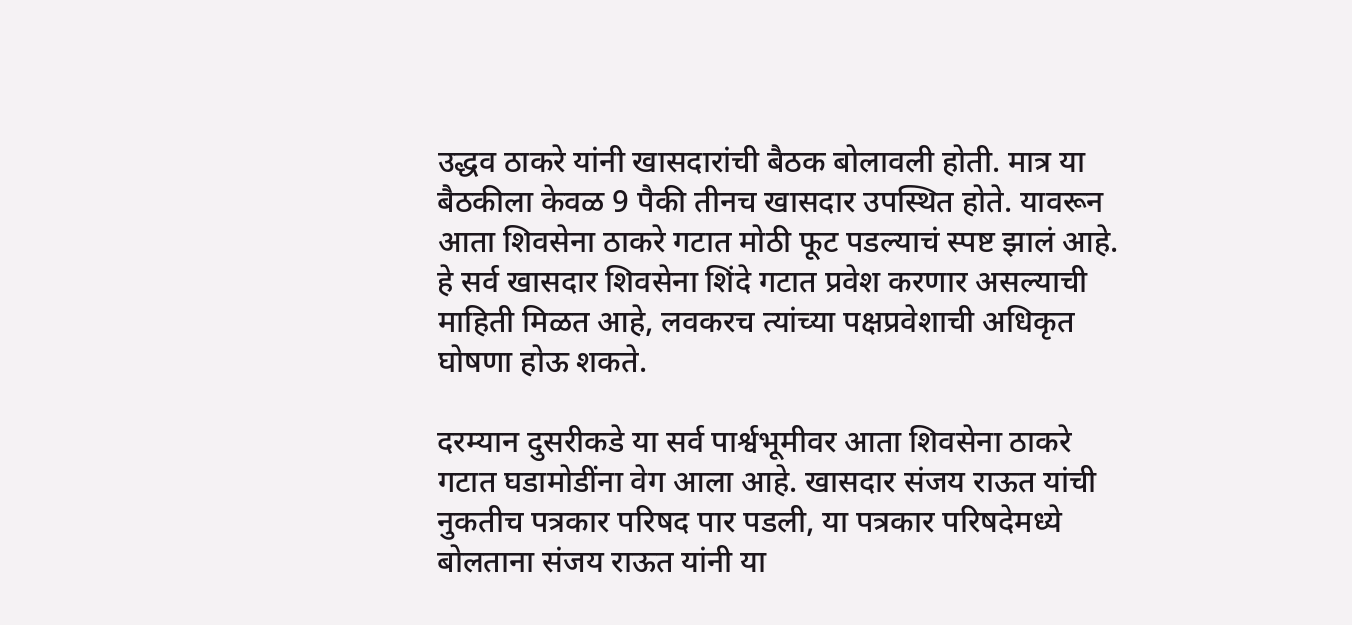उद्धव ठाकरे यांनी खासदारांची बैठक बोलावली होती. मात्र या बैठकीला केवळ 9 पैकी तीनच खासदार उपस्थित होते. यावरून  आता शिवसेना ठाकरे गटात मोठी फूट पडल्याचं स्पष्ट झालं आहे. हे सर्व खासदार शिवसेना शिंदे गटात प्रवेश करणार असल्याची माहिती मिळत आहे, लवकरच त्यांच्या पक्षप्रवेशाची अधिकृत घोषणा होऊ शकते.

दरम्यान दुसरीकडे या सर्व पार्श्वभूमीवर आता शिवसेना ठाकरे गटात घडामोडींना वेग आला आहे. खासदार संजय राऊत यांची नुकतीच पत्रकार परिषद पार पडली, या पत्रकार परिषदेमध्ये बोलताना संजय राऊत यांनी या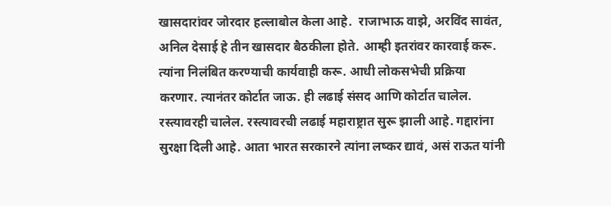खासदारांवर जोरदार हल्लाबोल केला आहे.  राजाभाऊ वाझे, अरविंद सावंत, अनिल देसाई हे तीन खासदार बैठकीला होते. आम्ही इतरांवर कारवाई करू. त्यांना निलंबित करण्याची कार्यवाही करू. आधी लोकसभेची प्रक्रिया करणार. त्यानंतर कोर्टात जाऊ. ही लढाई संसद आणि कोर्टात चालेल. रस्त्यावरही चालेल. रस्त्यावरची लढाई महाराष्ट्रात सुरू झाली आहे. गद्दारांना सुरक्षा दिली आहे. आता भारत सरकारने त्यांना लष्कर द्यावं, असं राऊत यांनी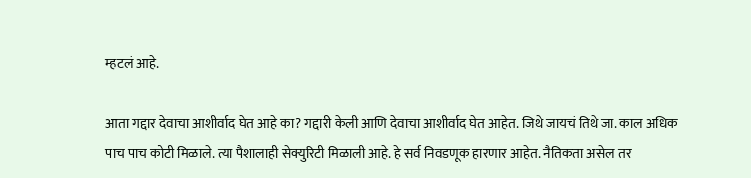म्हटलं आहे.

आता गद्दार देवाचा आशीर्वाद घेत आहे का? गद्दारी केली आणि देवाचा आशीर्वाद घेत आहेत. जिथे जायचं तिथे जा. काल अधिक पाच पाच कोटी मिळाले. त्या पैशालाही सेक्युरिटी मिळाली आहे. हे सर्व निवडणूक हारणार आहेत. नैतिकता असेल तर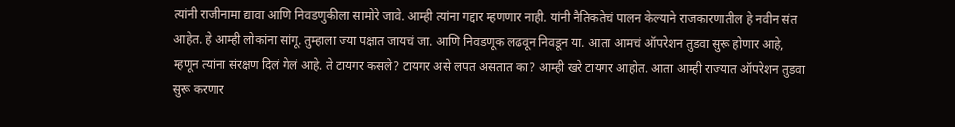त्यांनी राजीनामा द्यावा आणि निवडणुकीला सामोरे जावे. आम्ही त्यांना गद्दार म्हणणार नाही. यांनी नैतिकतेचं पालन केल्याने राजकारणातील हे नवीन संत आहेत. हे आम्ही लोकांना सांगू. तुम्हाला ज्या पक्षात जायचं जा. आणि निवडणूक लढवून निवडून या. आता आमचं ऑपरेशन तुडवा सुरू होणार आहे,  म्हणून त्यांना संरक्षण दिलं गेलं आहे. ते टायगर कसले? टायगर असे लपत असतात का? आम्ही खरे टायगर आहोत. आता आम्ही राज्यात ऑपरेशन तुडवा सुरू करणार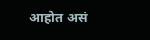आहोत असं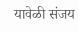यावेळी संजय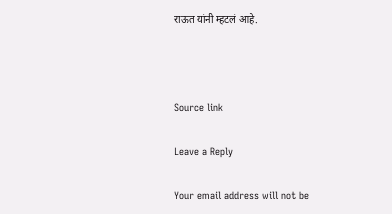राऊत यांनी म्हटलं आहे.



Source link

Leave a Reply

Your email address will not be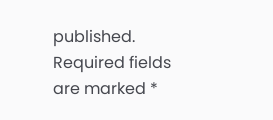published. Required fields are marked *